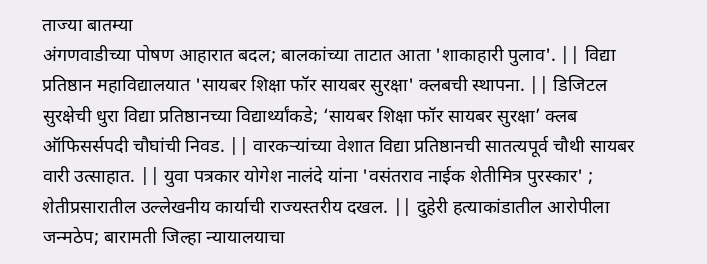ताज्या बातम्या
अंगणवाडीच्या पोषण आहारात बदल; बालकांच्या ताटात आता 'शाकाहारी पुलाव'. || विद्या प्रतिष्ठान महाविद्यालयात 'सायबर शिक्षा फॉर सायबर सुरक्षा' क्लबची स्थापना. || डिजिटल सुरक्षेची धुरा विद्या प्रतिष्ठानच्या विद्यार्थ्यांकडे; ‘सायबर शिक्षा फॉर सायबर सुरक्षा’ क्लब ऑफिसर्सपदी चौघांची निवड. || वारकऱ्यांच्या वेशात विद्या प्रतिष्ठानची सातत्यपूर्व चौथी सायबर वारी उत्साहात. || युवा पत्रकार योगेश नालंदे यांना 'वसंतराव नाईक शेतीमित्र पुरस्कार' ; शेतीप्रसारातील उल्लेखनीय कार्याची राज्यस्तरीय दखल. || दुहेरी हत्याकांडातील आरोपीला जन्मठेप; बारामती जिल्हा न्यायालयाचा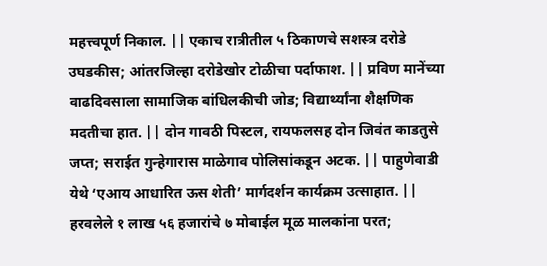महत्त्वपूर्ण निकाल. || एकाच रात्रीतील ५ ठिकाणचे सशस्त्र दरोडे उघडकीस; आंतरजिल्हा दरोडेखोर टोळीचा पर्दाफाश. || प्रविण मानेंच्या वाढदिवसाला सामाजिक बांधिलकीची जोड; विद्यार्थ्यांना शैक्षणिक मदतीचा हात. || दोन गावठी पिस्टल, रायफलसह दोन जिवंत काडतुसे जप्त; सराईत गुन्हेगारास माळेगाव पोलिसांकडून अटक. || पाहुणेवाडी येथे ‘एआय आधारित ऊस शेती’ मार्गदर्शन कार्यक्रम उत्साहात. || हरवलेले १ लाख ५६ हजारांचे ७ मोबाईल मूळ मालकांना परत;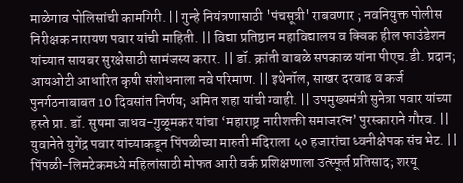माळेगाव पोलिसांची कामगिरी. || गुन्हे नियंत्रणासाठी 'पंचसूत्री' राबवणार ; नवनियुक्त पोलीस निरीक्षक नारायण पवार यांची माहिती. || विद्या प्रतिष्ठान महाविद्यालय व क्विक हील फाउंडेशन यांच्यात सायबर सुरक्षेसाठी सामंजस्य करार. || डॉ. क्रांती वाबळे सपकाळ यांना पीएच.डी. प्रदान; आयओटी आधारित कृषी संशोधनाला नवे परिमाण. || इथेनॉल, साखर दरवाढ व कर्ज पुनर्गठनाबाबत 10 दिवसांत निर्णय; अमित शहा यांची ग्वाही. || उपमुख्यमंत्री सुनेत्रा पवार यांच्या हस्ते प्रा. डॉ. सुषमा जाधव-गुळूमकर यांचा ‘महाराष्ट्र नारीशक्ती समाजरत्न’ पुरस्काराने गौरव. || युवानेते युगेंद्र पवार यांच्याकडून पिंपळीच्या मारुती मंदिराला ५० हजारांचा ध्वनीक्षेपक संच भेट. || पिंपळी-लिमटेकमध्ये महिलांसाठी मोफत आरी वर्क प्रशिक्षणाला उत्स्फूर्त प्रतिसाद; शरयू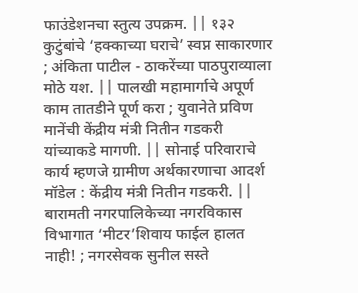फाउंडेशनचा स्तुत्य उपक्रम. || १३२ कुटुंबांचे ‘हक्काच्या घराचे’ स्वप्न साकारणार ; अंकिता पाटील - ठाकरेंच्या पाठपुराव्याला मोठे यश. || पालखी महामार्गाचे अपूर्ण काम तातडीने पूर्ण करा ; युवानेते प्रविण मानेंची केंद्रीय मंत्री नितीन गडकरी यांच्याकडे मागणी. || सोनाई परिवाराचे कार्य म्हणजे ग्रामीण अर्थकारणाचा आदर्श मॉडेल : केंद्रीय मंत्री नितीन गडकरी. || बारामती नगरपालिकेच्या नगरविकास विभागात ‘मीटर’शिवाय फाईल हालत नाही! ; नगरसेवक सुनील सस्ते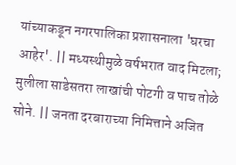यांच्याकडून नगरपालिका प्रशासनाला 'घरचा आहेर'. || मध्यस्थीमुळे वर्षभरात वाद मिटला; मुलीला साडेसतरा लाखांची पोटगी व पाच तोळे सोने. || जनता दरबाराच्या निमित्ताने अजित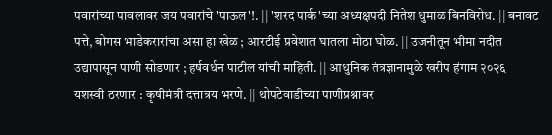पवारांच्या पावलावर जय पवारांचे 'पाऊल'!. || 'शरद पार्क'च्या अध्यक्षपदी नितेश धुमाळ बिनविरोध. || बनावट पत्ते, बोगस भाडेकरारांचा असा हा खेळ ; आरटीई प्रवेशात घातला मोठा घोळ. || उजनीतून भीमा नदीत उद्यापासून पाणी सोडणार ; हर्षवर्धन पाटील यांची माहिती. || आधुनिक तंत्रज्ञानामुळे खरीप हंगाम २०२६ यशस्वी ठरणार : कृषीमंत्री दत्तात्रय भरणे. || थोपटेवाडीच्या पाणीप्रश्नावर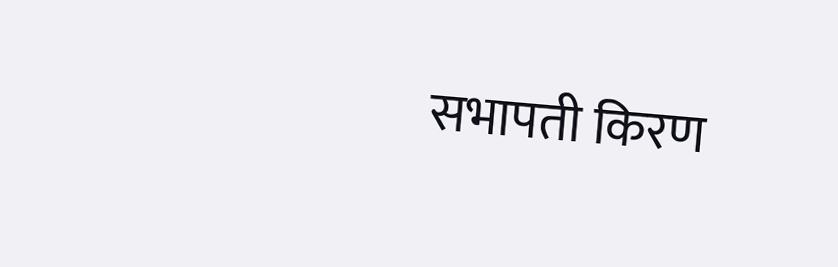सभापती किरण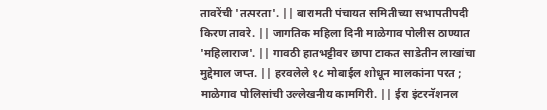तावरेंची 'तत्परता'. || बारामती पंचायत समितीच्या सभापतीपदी किरण तावरे. || जागतिक महिला दिनी माळेगाव पोलीस ठाण्यात 'महिलाराज'. || गावठी हातभट्टीवर छापा टाकत साडेतीन लाखांचा मुद्देमाल जप्त. || हरवलेले १८ मोबाईल शोधून मालकांना परत ; माळेगाव पोलिसांची उल्लेखनीय कामगिरी. || ईरा इंटरनॅशनल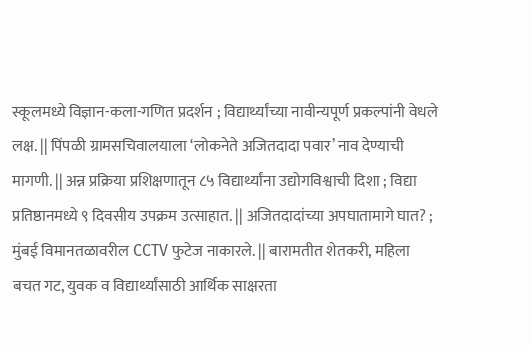स्कूलमध्ये विज्ञान-कला-गणित प्रदर्शन ; विद्यार्थ्यांच्या नावीन्यपूर्ण प्रकल्पांनी वेधले लक्ष. || पिंपळी ग्रामसचिवालयाला ‘लोकनेते अजितदादा पवार’ नाव देण्याची मागणी. || अन्न प्रक्रिया प्रशिक्षणातून ८५ विद्यार्थ्यांना उद्योगविश्वाची दिशा ; विद्या प्रतिष्ठानमध्ये ९ दिवसीय उपक्रम उत्साहात. || अजितदादांच्या अपघातामागे घात? ; मुंबई विमानतळावरील CCTV फुटेज नाकारले. || बारामतीत शेतकरी, महिला बचत गट, युवक व विद्यार्थ्यांसाठी आर्थिक साक्षरता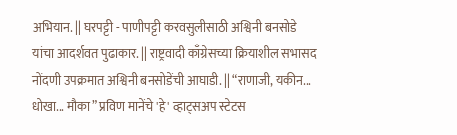अभियान. || घरपट्टी - पाणीपट्टी करवसुलीसाठी अश्विनी बनसोडे यांचा आदर्शवत पुढाकार. || राष्ट्रवादी काँग्रेसच्या क्रियाशील सभासद नोंदणी उपक्रमात अश्विनी बनसोडेंची आघाडी. || “राणाजी, यकीन... धोखा... मौका” प्रविण मानेंचे 'हे' व्हाट्सअप स्टेटस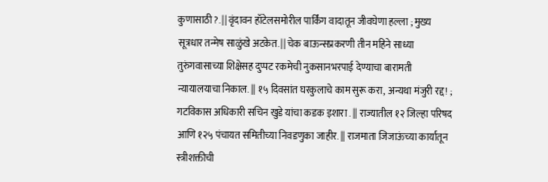कुणासाठी?. || वृंदावन हॉटेलसमोरील पार्किंग वादातून जीवघेणा हल्ला ; मुख्य सूत्रधार तन्मेष साळुंखे अटकेत. || चेक बाऊन्सप्रकरणी तीन महिने साध्या तुरुंगवासाच्या शिक्षेसह दुप्पट रकमेची नुकसानभरपाई देण्याचा बारामती न्यायालयाचा निकाल. || १५ दिवसांत घरकुलाचे काम सुरू करा, अन्यथा मंजुरी रद्द! ; गटविकास अधिकारी सचिन खुडे यांचा कडक इशारा . || राज्यातील १२ जिल्हा परिषद आणि १२५ पंचायत समितीच्या निवडणुका जाहीर. || राजमाता जिजाऊंच्या कार्यातून स्त्रीशक्तीची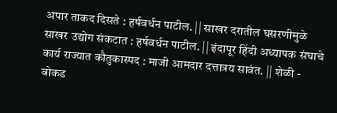अपार ताकद दिसते : हर्षवर्धन पाटील. || साखर दरातील घसरणीमुळे साखर उद्योग संकटात : हर्षवर्धन पाटील. || इंदापूर हिंदी अध्यापक संघाचे कार्य राज्यात कौतुकास्पद : माजी आमदार दत्तात्रय सावंत. || शेळी - बोकड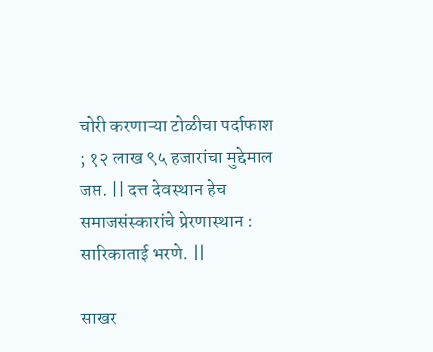चोरी करणाऱ्या टोळीचा पर्दाफाश ; १२ लाख ९५ हजारांचा मुद्देमाल जप्त. || दत्त देवस्थान हेच समाजसंस्कारांचे प्रेरणास्थान : सारिकाताई भरणे. ||

साखर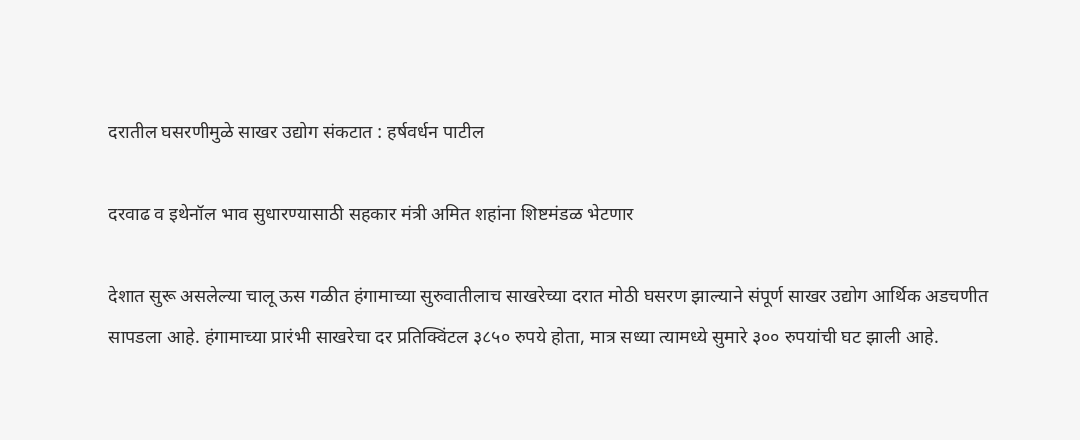दरातील घसरणीमुळे साखर उद्योग संकटात : हर्षवर्धन पाटील

दरवाढ व इथेनॉल भाव सुधारण्यासाठी सहकार मंत्री अमित शहांना शिष्टमंडळ भेटणार

देशात सुरू असलेल्या चालू ऊस गळीत हंगामाच्या सुरुवातीलाच साखरेच्या दरात मोठी घसरण झाल्याने संपूर्ण साखर उद्योग आर्थिक अडचणीत सापडला आहे. हंगामाच्या प्रारंभी साखरेचा दर प्रतिक्विंटल ३८५० रुपये होता, मात्र सध्या त्यामध्ये सुमारे ३०० रुपयांची घट झाली आहे.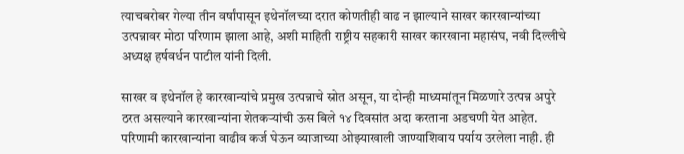त्याचबरोबर गेल्या तीन वर्षांपासून इथेनॉलच्या दरात कोणतीही वाढ न झाल्याने साखर कारखान्यांच्या उत्पन्नावर मोठा परिणाम झाला आहे, अशी माहिती राष्ट्रीय सहकारी साखर कारखाना महासंघ, नवी दिल्लीचे अध्यक्ष हर्षवर्धन पाटील यांनी दिली.

साखर व इथेनॉल हे कारखान्यांचे प्रमुख उत्पन्नाचे स्रोत असून, या दोन्ही माध्यमांतून मिळणारे उत्पन्न अपुरे ठरत असल्याने कारखान्यांना शेतकऱ्यांची ऊस बिले १४ दिवसांत अदा करताना अडचणी येत आहेत. परिणामी कारखान्यांना वाढीव कर्ज घेऊन व्याजाच्या ओझ्याखाली जाण्याशिवाय पर्याय उरलेला नाही. ही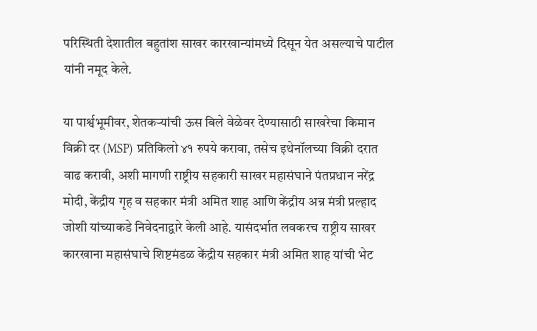परिस्थिती देशातील बहुतांश साखर कारखान्यांमध्ये दिसून येत असल्याचे पाटील यांनी नमूद केले.

या पार्श्वभूमीवर, शेतकऱ्यांची ऊस बिले वेळेवर देण्यासाठी साखरेचा किमान विक्री दर (MSP) प्रतिकिलो ४१ रुपये करावा, तसेच इथेनॉलच्या विक्री दरात वाढ करावी, अशी मागणी राष्ट्रीय सहकारी साखर महासंघाने पंतप्रधान नरेंद्र मोदी, केंद्रीय गृह व सहकार मंत्री अमित शाह आणि केंद्रीय अन्न मंत्री प्रल्हाद जोशी यांच्याकडे निवेदनाद्वारे केली आहे. यासंदर्भात लवकरच राष्ट्रीय साखर कारखाना महासंघाचे शिष्टमंडळ केंद्रीय सहकार मंत्री अमित शाह यांची भेट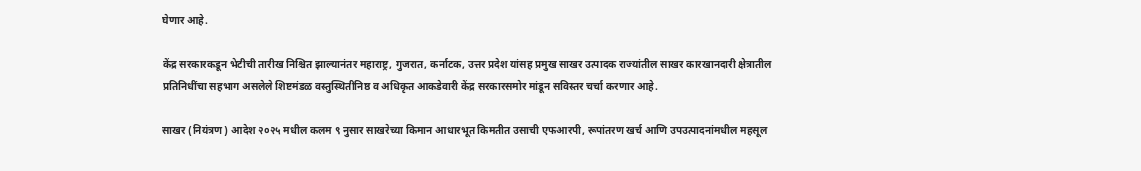घेणार आहे.

केंद्र सरकारकडून भेटीची तारीख निश्चित झाल्यानंतर महाराष्ट्र, गुजरात, कर्नाटक, उत्तर प्रदेश यांसह प्रमुख साखर उत्पादक राज्यांतील साखर कारखानदारी क्षेत्रातील प्रतिनिधींचा सहभाग असलेले शिष्टमंडळ वस्तुस्थितीनिष्ठ व अधिकृत आकडेवारी केंद्र सरकारसमोर मांडून सविस्तर चर्चा करणार आहे.

साखर (नियंत्रण) आदेश २०२५ मधील कलम ९ नुसार साखरेच्या किमान आधारभूत किमतीत उसाची एफआरपी, रूपांतरण खर्च आणि उपउत्पादनांमधील महसूल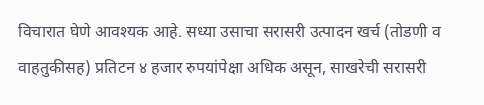विचारात घेणे आवश्यक आहे. सध्या उसाचा सरासरी उत्पादन खर्च (तोडणी व वाहतुकीसह) प्रतिटन ४ हजार रुपयांपेक्षा अधिक असून, साखरेची सरासरी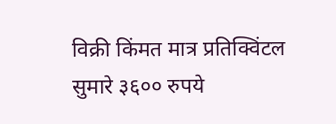विक्री किंमत मात्र प्रतिक्विंटल सुमारे ३६०० रुपये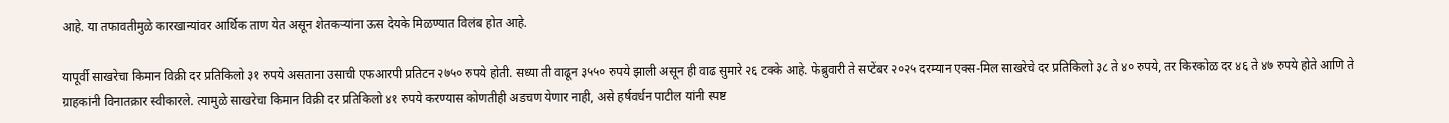आहे. या तफावतीमुळे कारखान्यांवर आर्थिक ताण येत असून शेतकऱ्यांना ऊस देयके मिळण्यात विलंब होत आहे.

यापूर्वी साखरेचा किमान विक्री दर प्रतिकिलो ३१ रुपये असताना उसाची एफआरपी प्रतिटन २७५० रुपये होती. सध्या ती वाढून ३५५० रुपये झाली असून ही वाढ सुमारे २६ टक्के आहे. फेब्रुवारी ते सप्टेंबर २०२५ दरम्यान एक्स-मिल साखरेचे दर प्रतिकिलो ३८ ते ४० रुपये, तर किरकोळ दर ४६ ते ४७ रुपये होते आणि ते ग्राहकांनी विनातक्रार स्वीकारले. त्यामुळे साखरेचा किमान विक्री दर प्रतिकिलो ४१ रुपये करण्यास कोणतीही अडचण येणार नाही, असे हर्षवर्धन पाटील यांनी स्पष्ट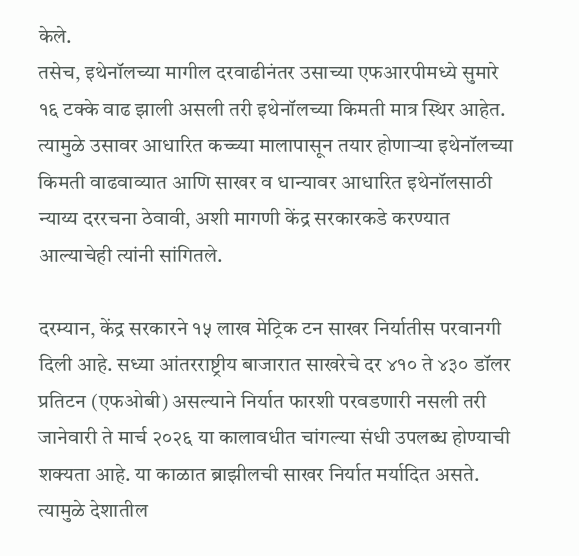केले.
तसेच, इथेनॉलच्या मागील दरवाढीनंतर उसाच्या एफआरपीमध्ये सुमारे १६ टक्के वाढ झाली असली तरी इथेनॉलच्या किमती मात्र स्थिर आहेत. त्यामुळे उसावर आधारित कच्च्या मालापासून तयार होणाऱ्या इथेनॉलच्या किमती वाढवाव्यात आणि साखर व धान्यावर आधारित इथेनॉलसाठी न्याय्य दररचना ठेवावी, अशी मागणी केंद्र सरकारकडे करण्यात आल्याचेही त्यांनी सांगितले.

दरम्यान, केंद्र सरकारने १५ लाख मेट्रिक टन साखर निर्यातीस परवानगी दिली आहे. सध्या आंतरराष्ट्रीय बाजारात साखरेचे दर ४१० ते ४३० डॉलर प्रतिटन (एफओबी) असल्याने निर्यात फारशी परवडणारी नसली तरी जानेवारी ते मार्च २०२६ या कालावधीत चांगल्या संधी उपलब्ध होण्याची शक्यता आहे. या काळात ब्राझीलची साखर निर्यात मर्यादित असते. त्यामुळे देशातील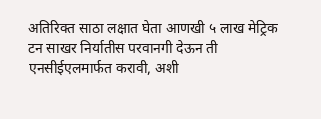अतिरिक्त साठा लक्षात घेता आणखी ५ लाख मेट्रिक टन साखर निर्यातीस परवानगी देऊन ती एनसीईएलमार्फत करावी, अशी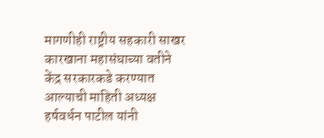मागणीही राष्ट्रीय सहकारी साखर कारखाना महासंघाच्या वतीने केंद्र सरकारकडे करण्यात आल्याची माहिती अध्यक्ष हर्षवर्धन पाटील यांनी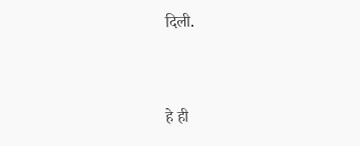दिली.


हे ही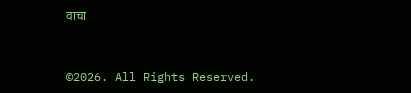वाचा


©2026. All Rights Reserved.